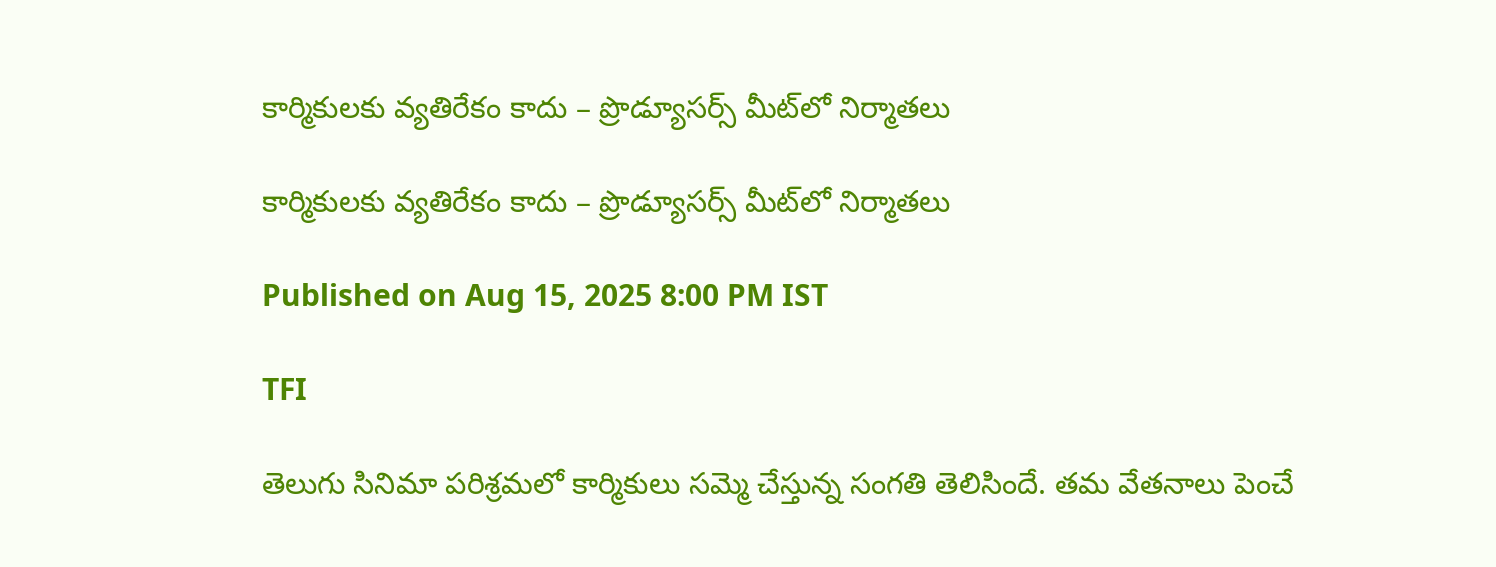కార్మికులకు వ్యతిరేకం కాదు – ప్రొడ్యూసర్స్ మీట్‌లో నిర్మాతలు

కార్మికులకు వ్యతిరేకం కాదు – ప్రొడ్యూసర్స్ మీట్‌లో నిర్మాతలు

Published on Aug 15, 2025 8:00 PM IST

TFI

తెలుగు సినిమా పరిశ్రమలో కార్మికులు సమ్మె చేస్తున్న సంగతి తెలిసిందే. తమ వేతనాలు పెంచే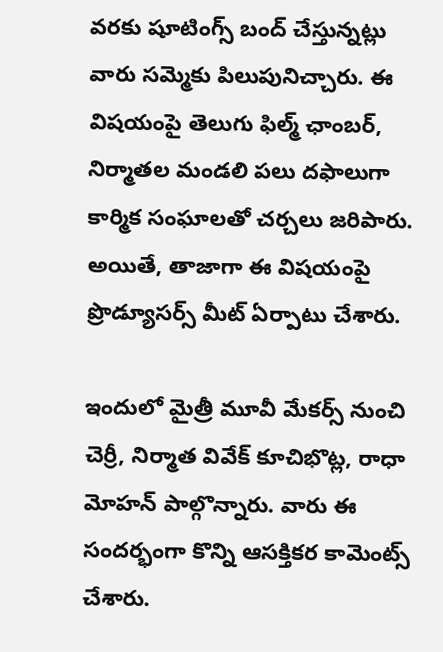వరకు షూటింగ్స్ బంద్ చేస్తున్నట్లు వారు సమ్మెకు పిలుపునిచ్చారు. ఈ విషయంపై తెలుగు ఫిల్మ్ ఛాంబర్, నిర్మాతల మండలి పలు దఫాలుగా కార్మిక సంఘాలతో చర్చలు జరిపారు. అయితే, తాజాగా ఈ విషయంపై ప్రొడ్యూసర్స్ మీట్ ఏర్పాటు చేశారు.

ఇందులో మైత్రీ మూవీ మేకర్స్ నుంచి చెర్రీ, నిర్మాత వివేక్ కూచిభొట్ల, రాధా మోహన్ పాల్గొన్నారు. వారు ఈ సందర్భంగా కొన్ని ఆసక్తికర కామెంట్స్ చేశారు.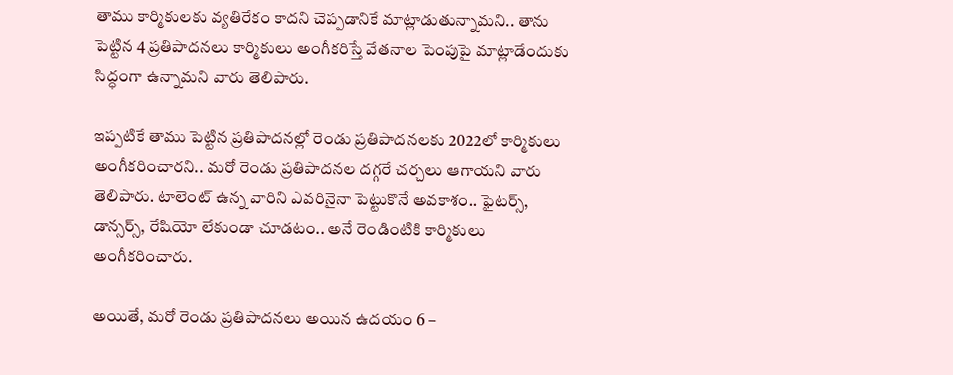తాము కార్మికులకు వ్యతిరేకం కాదని చెప్పడానికే మాట్లాడుతున్నామని.. తాను పెట్టిన 4 ప్రతిపాదనలు కార్మికులు అంగీకరిస్తే వేతనాల పెంపుపై మాట్లాడేందుకు సిద్ధంగా ఉన్నామని వారు తెలిపారు.

ఇప్పటికే తాము పెట్టిన ప్రతిపాదనల్లో రెండు ప్రతిపాదనలకు 2022లో కార్మికులు అంగీకరించారని.. మరో రెండు ప్రతిపాదనల దగ్గరే చర్చలు ఆగాయని వారు తెలిపారు. టాలెంట్ ఉన్న వారిని ఎవరినైనా పెట్టుకొనే అవకాశం.. ఫైటర్స్, డాన్సర్స్, రేషియో లేకుండా చూడటం.. అనే రెండింటికి కార్మికులు అంగీకరించారు.

అయితే, మరో రెండు ప్రతిపాదనలు అయిన ఉదయం 6 –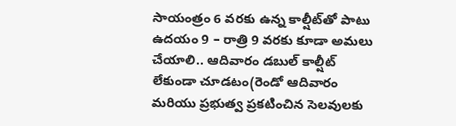సాయంత్రం 6 వరకు ఉన్న కాల్షీట్‌తో పాటు ఉదయం 9 – రాత్రి 9 వరకు కూడా అమలు చేయాలి.. ఆదివారం డబుల్ కాల్షీట్ లేకుండా చూడటం(రెండో ఆదివారం మరియు ప్రభుత్వ ప్రకటించిన సెలవులకు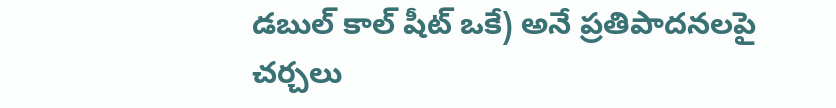డబుల్ కాల్ షీట్ ఒకే) అనే ప్రతిపాదనలపై చర్చలు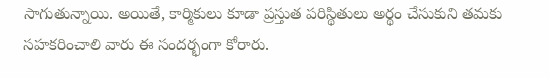సాగుతున్నాయి. అయితే, కార్మికులు కూడా ప్రస్తుత పరిస్థితులు అర్థం చేసుకుని తమకు సహకరించాలి వారు ఈ సందర్భంగా కోరారు.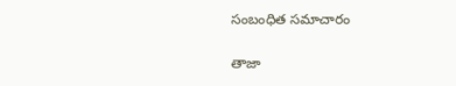సంబంధిత సమాచారం

తాజా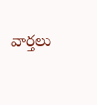వార్తలు